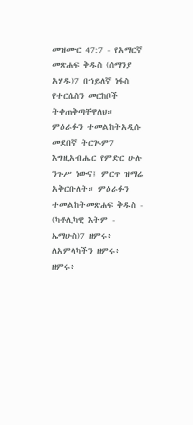መዝሙር 47:7 - የአማርኛ መጽሐፍ ቅዱስ (ሰማንያ አሃዱ)7 በኀይለኛ ነፋስ የተርሴስን መርከቦች ትቀጠቅጣቸዋለህ። ምዕራፉን ተመልከትአዲሱ መደበኛ ትርጒም7 እግዚአብሔር የምድር ሁሉ ንጉሥ ነውና፤ ምርጥ ዝማሬ አቅርቡለት። ምዕራፉን ተመልከትመጽሐፍ ቅዱስ - (ካቶሊካዊ እትም - ኤማሁስ)7 ዘምሩ፥ ለአምላካችን ዘምሩ፥ ዘምሩ፥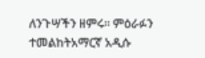ለንጉሣችን ዘምሩ። ምዕራፉን ተመልከትአማርኛ አዲሱ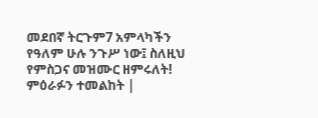መደበኛ ትርጉም7 አምላካችን የዓለም ሁሉ ንጉሥ ነው፤ ስለዚህ የምስጋና መዝሙር ዘምሩለት! ምዕራፉን ተመልከት |